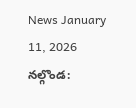News January 11, 2026
నల్గొండ: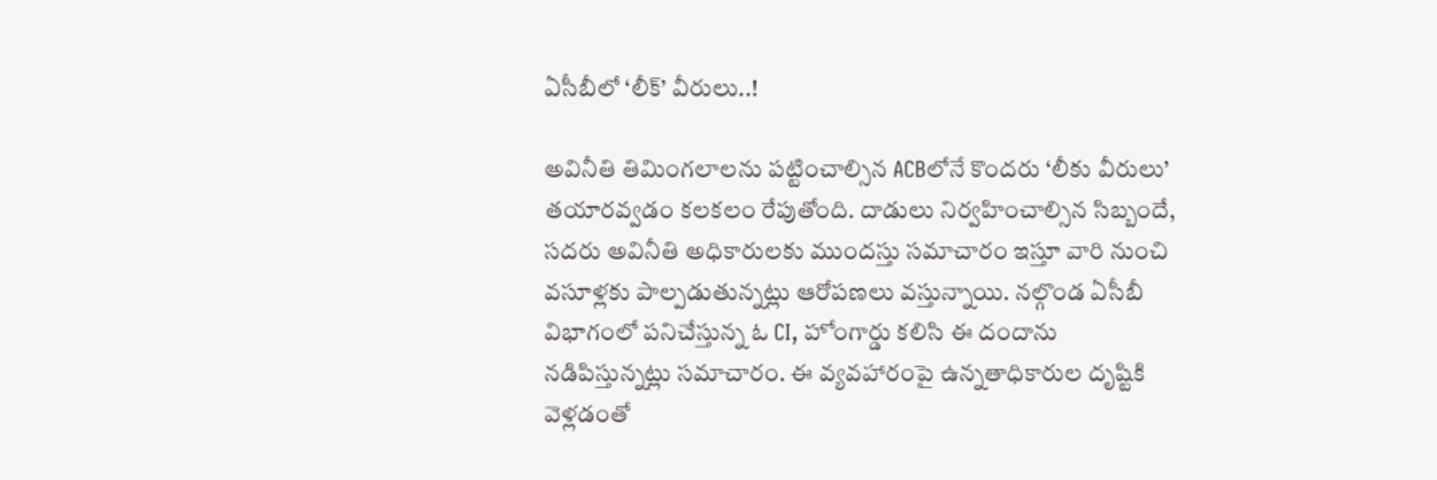ఏసీబీలో ‘లీక్’ వీరులు..!

అవినీతి తిమింగలాలను పట్టించాల్సిన ACBలోనే కొందరు ‘లీకు వీరులు’ తయారవ్వడం కలకలం రేపుతోంది. దాడులు నిర్వహించాల్సిన సిబ్బందే, సదరు అవినీతి అధికారులకు ముందస్తు సమాచారం ఇస్తూ వారి నుంచి వసూళ్లకు పాల్పడుతున్నట్లు ఆరోపణలు వస్తున్నాయి. నల్గొండ ఏసీబీ విభాగంలో పనిచేస్తున్న ఓ CI, హోంగార్డు కలిసి ఈ దందాను నడిపిస్తున్నట్లు సమాచారం. ఈ వ్యవహారంపై ఉన్నతాధికారుల దృష్టికి వెళ్లడంతో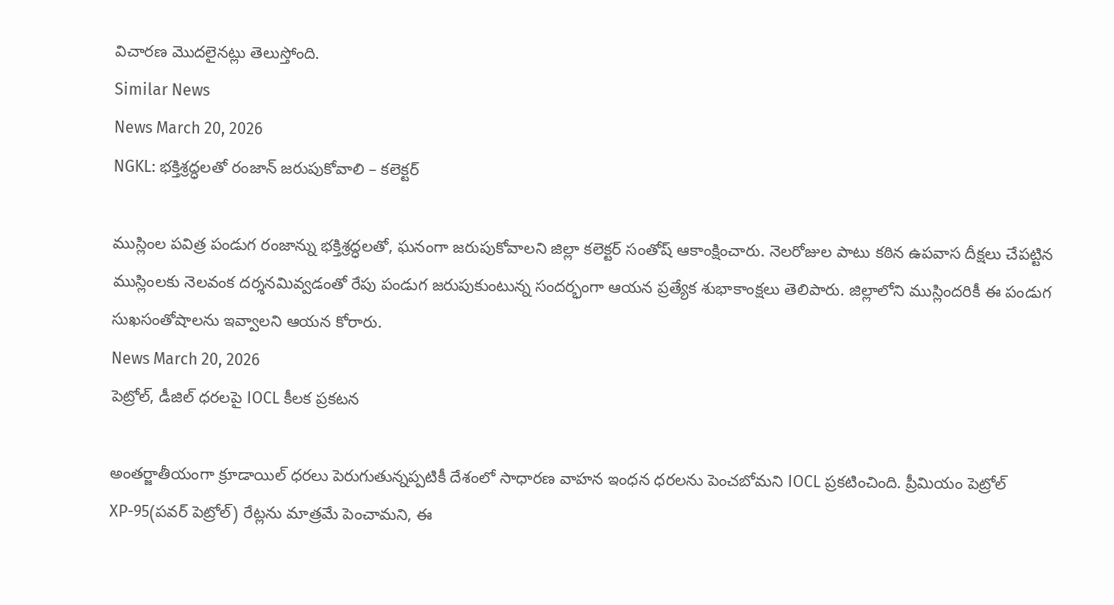విచారణ మొదలైనట్లు తెలుస్తోంది.
Similar News
News March 20, 2026
NGKL: భక్తిశ్రద్ధలతో రంజాన్ జరుపుకోవాలి – కలెక్టర్

ముస్లింల పవిత్ర పండుగ రంజాన్ను భక్తిశ్రద్ధలతో, ఘనంగా జరుపుకోవాలని జిల్లా కలెక్టర్ సంతోష్ ఆకాంక్షించారు. నెలరోజుల పాటు కఠిన ఉపవాస దీక్షలు చేపట్టిన ముస్లింలకు నెలవంక దర్శనమివ్వడంతో రేపు పండుగ జరుపుకుంటున్న సందర్భంగా ఆయన ప్రత్యేక శుభాకాంక్షలు తెలిపారు. జిల్లాలోని ముస్లిందరికీ ఈ పండుగ సుఖసంతోషాలను ఇవ్వాలని ఆయన కోరారు.
News March 20, 2026
పెట్రోల్, డీజిల్ ధరలపై IOCL కీలక ప్రకటన

అంతర్జాతీయంగా క్రూడాయిల్ ధరలు పెరుగుతున్నప్పటికీ దేశంలో సాధారణ వాహన ఇంధన ధరలను పెంచబోమని IOCL ప్రకటించింది. ప్రీమియం పెట్రోల్ XP-95(పవర్ పెట్రోల్) రేట్లను మాత్రమే పెంచామని, ఈ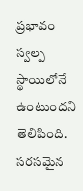ప్రభావం స్వల్ప స్థాయిలోనే ఉంటుందని తెలిపింది. సరసమైన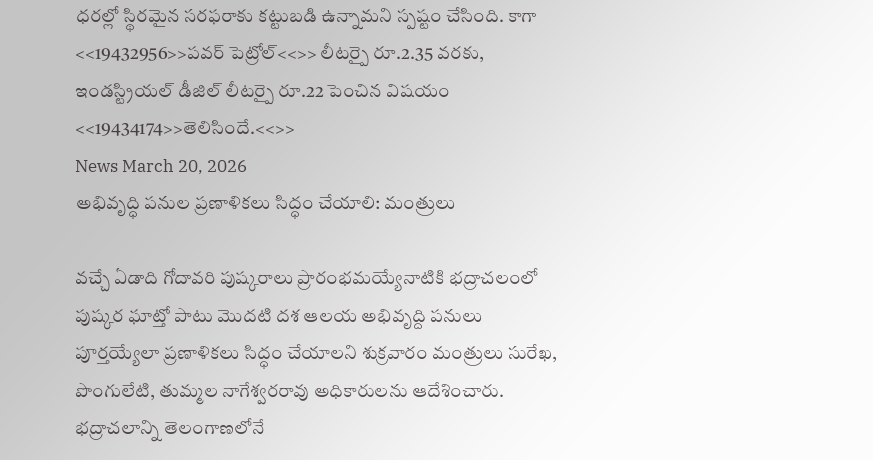ధరల్లో స్థిరమైన సరఫరాకు కట్టుబడి ఉన్నామని స్పష్టం చేసింది. కాగా <<19432956>>పవర్ పెట్రోల్<<>> లీటర్పై రూ.2.35 వరకు, ఇండస్ట్రియల్ డీజిల్ లీటర్పై రూ.22 పెంచిన విషయం <<19434174>>తెలిసిందే.<<>>
News March 20, 2026
అభివృద్ధి పనుల ప్రణాళికలు సిద్ధం చేయాలి: మంత్రులు

వచ్చే ఏడాది గోదావరి పుష్కరాలు ప్రారంభమయ్యేనాటికి భద్రాచలంలో పుష్కర ఘాట్తో పాటు మొదటి దశ ఆలయ అభివృద్ది పనులు పూర్తయ్యేలా ప్రణాళికలు సిద్ధం చేయాలని శుక్రవారం మంత్రులు సురేఖ, పొంగులేటి, తుమ్మల నాగేశ్వరరావు అధికారులను ఆదేశించారు. భద్రాచలాన్ని తెలంగాణలోనే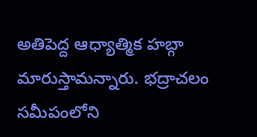అతిపెద్ద ఆధ్యాత్మిక హబ్గా మారుస్తామన్నారు. భద్రాచలం సమీపంలోని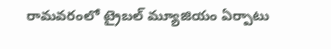రామవరంలో ట్రైబల్ మ్యూజియం ఏర్పాటు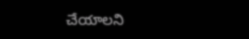చేయాలని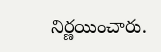నిర్ణయించారు.